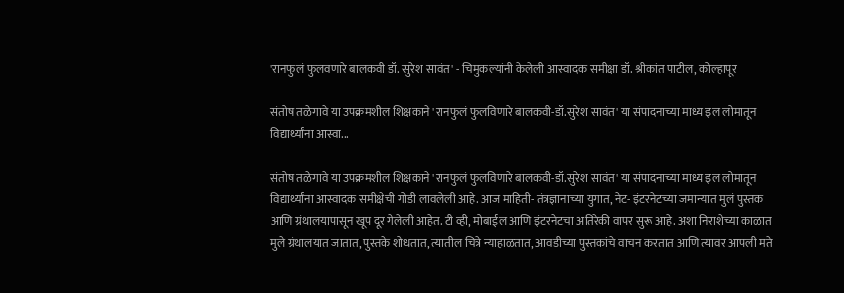'रानफुलं फुलवणारे बालकवी डॉ. सुरेश सावंत' - चिमुकल्यांनी केलेली आस्वादक समीक्षा डॉ. श्रीकांत पाटील, कोल्हापूर

संतोष तळेगावे या उपक्रमशील शिक्षकाने 'रानफुलं फुलविणारे बालकवी-डॉ.सुरेश सावंत' या संपादनाच्या माध्य इल लोमातून विद्यार्थ्यांना आस्वा...

संतोष तळेगावे या उपक्रमशील शिक्षकाने 'रानफुलं फुलविणारे बालकवी-डॉ.सुरेश सावंत' या संपादनाच्या माध्य इल लोमातून विद्यार्थ्यांना आस्वादक समीक्षेची गोडी लावलेली आहे. आज माहिती- तंत्रज्ञानाच्या युगात, नेट- इंटरनेटच्या जमान्यात मुलं पुस्तक आणि ग्रंथालयापासून खूप दूर गेलेली आहेत. टी व्ही, मोबाईल आणि इंटरनेटचा अतिरेकी वापर सुरू आहे. अशा निराशेच्या काळात मुले ग्रंथालयात जातात, पुस्तके शोधतात, त्यातील चित्रे न्याहाळतात, आवडीच्या पुस्तकांचे वाचन करतात आणि त्यावर आपली मते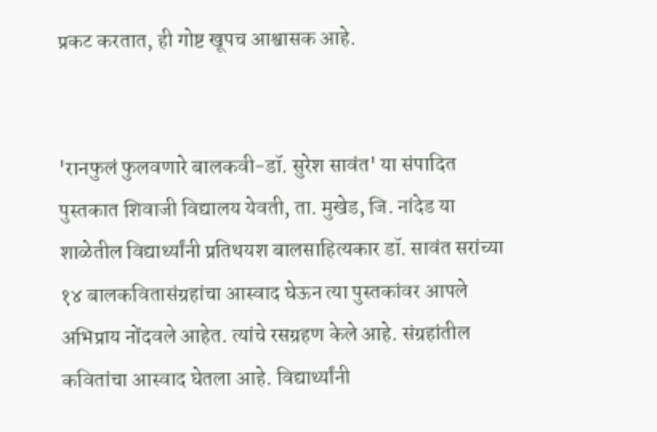प्रकट करतात, ही गोष्ट खूपच आश्वासक आहे.


'रानफुलं फुलवणारे बालकवी-डॉ. सुरेश सावंत' या संपादित पुस्तकात शिवाजी विद्यालय येवती, ता. मुखेड, जि. नांदेड या शाळेतील विद्यार्थ्यांनी प्रतिथयश बालसाहित्यकार डॉ. सावंत सरांच्या १४ बालकवितासंग्रहांचा आस्वाद घेऊन त्या पुस्तकांवर आपले अभिप्राय नोंदवले आहेत. त्यांचे रसग्रहण केले आहे. संग्रहांतील कवितांचा आस्वाद घेतला आहे. विद्यार्थ्यांनी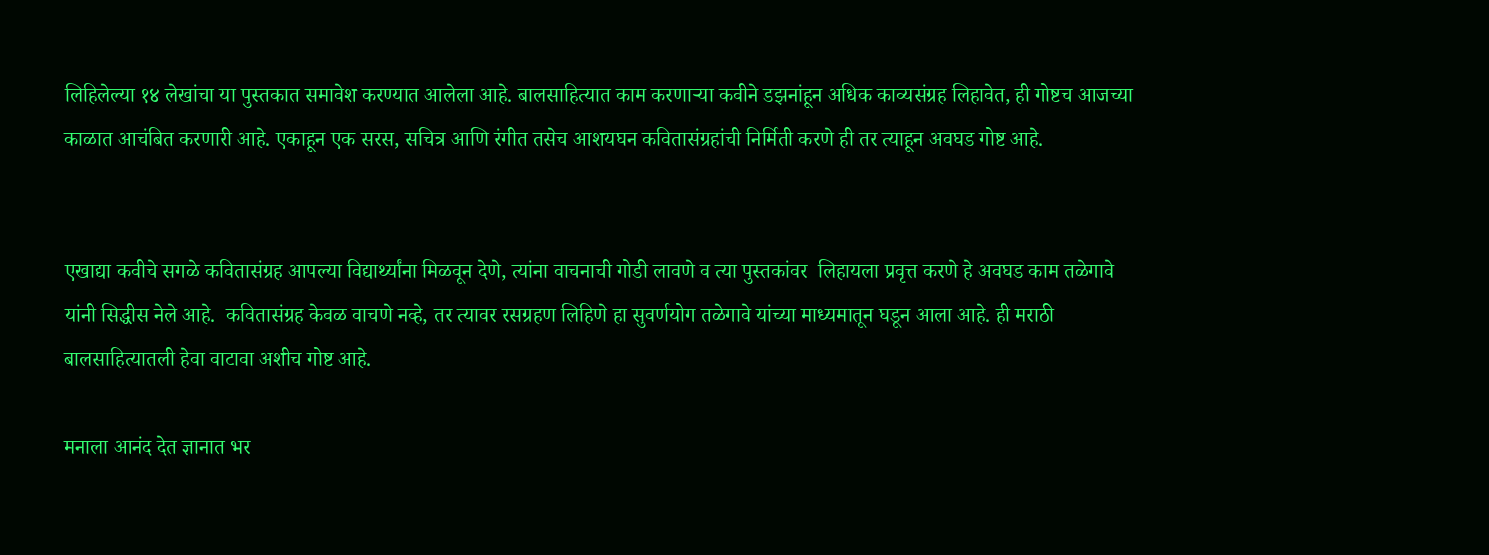लिहिलेल्या १४ लेखांचा या पुस्तकात समावेश करण्यात आलेला आहे. बालसाहित्यात काम करणाऱ्या कवीने डझनांहून अधिक काव्यसंग्रह लिहावेत, ही गोष्टच आजच्या काळात आचंबित करणारी आहे. एकाहून एक सरस, सचित्र आणि रंगीत तसेच आशयघन कवितासंग्रहांची निर्मिती करणे ही तर त्याहून अवघड गोष्ट आहे.


एखाद्या कवीचे सगळे कवितासंग्रह आपल्या विद्यार्थ्यांना मिळवून देणे, त्यांना वाचनाची गोडी लावणे व त्या पुस्तकांवर  लिहायला प्रवृत्त करणे हे अवघड काम तळेगावे यांनी सिद्धीस नेले आहे.  कवितासंग्रह केवळ वाचणे नव्हे, तर त्यावर रसग्रहण लिहिणे हा सुवर्णयोग तळेगावे यांच्या माध्यमातून घडून आला आहे. ही मराठी बालसाहित्यातली हेवा वाटावा अशीच गोष्ट आहे.

मनाला आनंद देत ज्ञानात भर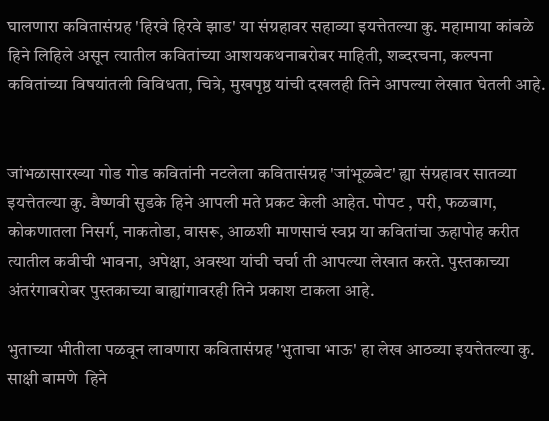घालणारा कवितासंग्रह 'हिरवे हिरवे झाड' या संग्रहावर सहाव्या इयत्तेतल्या कु. महामाया कांबळे हिने लिहिले असून त्यातील कवितांच्या आशयकथनाबरोबर माहिती, शब्दरचना, कल्पना कवितांच्या विषयांतली विविधता, चित्रे, मुखपृष्ठ यांची दखलही तिने आपल्या लेखात घेतली आहे.


जांभळासारख्या गोड गोड कवितांनी नटलेला कवितासंग्रह 'जांभूळबेट' ह्या संग्रहावर सातव्या इयत्तेतल्या कु. वैष्णवी सुडके हिने आपली मते प्रकट केली आहेत. पोपट , परी, फळबाग, कोकणातला निसर्ग, नाकतोडा, वासरू, आळशी माणसाचं स्वप्न या कवितांचा ऊहापोह करीत त्यातील कवीची भावना, अपेक्षा, अवस्था यांची चर्चा ती आपल्या लेखात करते. पुस्तकाच्या अंतरंगाबरोबर पुस्तकाच्या बाह्यांगावरही तिने प्रकाश टाकला आहे.

भुताच्या भीतीला पळवून लावणारा कवितासंग्रह 'भुताचा भाऊ' हा लेख आठव्या इयत्तेतल्या कु. साक्षी बामणे  हिने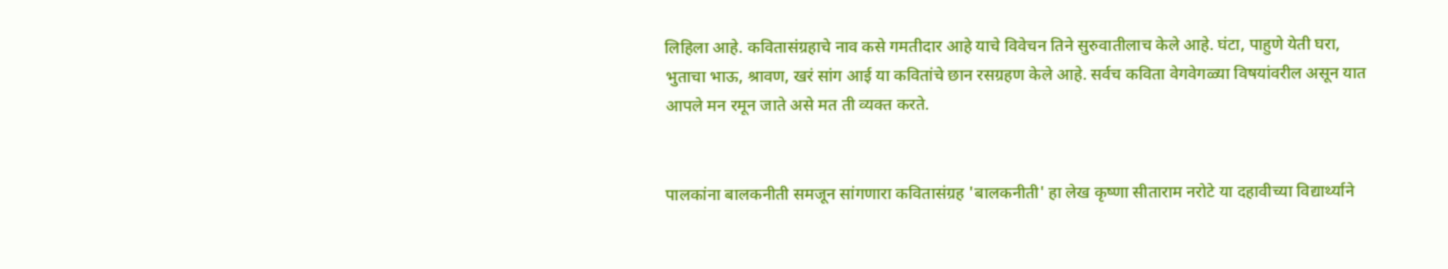लिहिला आहे. कवितासंग्रहाचे नाव कसे गमतीदार आहे याचे विवेचन तिने सुरुवातीलाच केले आहे. घंटा, पाहुणे येती घरा, भुताचा भाऊ, श्रावण, खरं सांग आई या कवितांचे छान रसग्रहण केले आहे. सर्वच कविता वेगवेगळ्या विषयांवरील असून यात आपले मन रमून जाते असे मत ती व्यक्त करते.


पालकांना बालकनीती समजून सांगणारा कवितासंग्रह 'बालकनीती' हा लेख कृष्णा सीताराम नरोटे या दहावीच्या विद्यार्थ्याने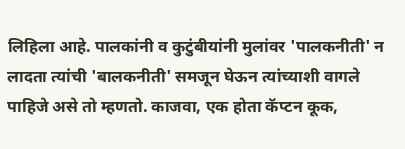लिहिला आहे. पालकांनी व कुटुंबीयांनी मुलांवर 'पालकनीती' न लादता त्यांची 'बालकनीती' समजून घेऊन त्यांच्याशी वागले पाहिजे असे तो म्हणतो. काजवा, एक होता कॅप्टन कूक,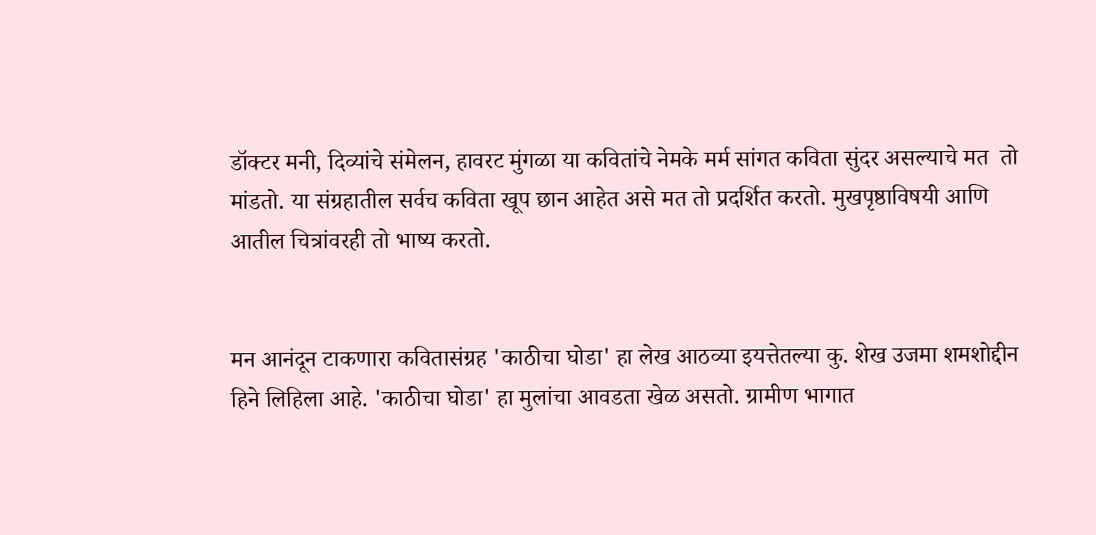डॉक्टर मनी, दिव्यांचे संमेलन, हावरट मुंगळा या कवितांचे नेमके मर्म सांगत कविता सुंदर असल्याचे मत  तो मांडतो. या संग्रहातील सर्वच कविता खूप छान आहेत असे मत तो प्रदर्शित करतो. मुखपृष्ठाविषयी आणि आतील चित्रांवरही तो भाष्य करतो.


मन आनंदून टाकणारा कवितासंग्रह 'काठीचा घोडा' हा लेख आठव्या इयत्तेतल्या कु. शेख उजमा शमशोद्दीन हिने लिहिला आहे. 'काठीचा घोडा' हा मुलांचा आवडता खेळ असतो. ग्रामीण भागात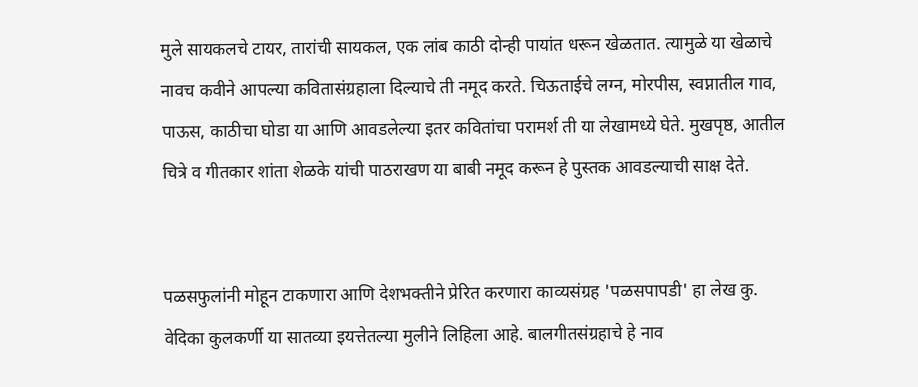मुले सायकलचे टायर, तारांची सायकल, एक लांब काठी दोन्ही पायांत धरून खेळतात. त्यामुळे या खेळाचे नावच कवीने आपल्या कवितासंग्रहाला दिल्याचे ती नमूद करते. चिऊताईचे लग्न, मोरपीस, स्वप्नातील गाव, पाऊस, काठीचा घोडा या आणि आवडलेल्या इतर कवितांचा परामर्श ती या लेखामध्ये घेते. मुखपृष्ठ, आतील चित्रे व गीतकार शांता शेळके यांची पाठराखण या बाबी नमूद करून हे पुस्तक आवडल्याची साक्ष देते.


पळसफुलांनी मोहून टाकणारा आणि देशभक्तीने प्रेरित करणारा काव्यसंग्रह 'पळसपापडी' हा लेख कु. वेदिका कुलकर्णी या सातव्या इयत्तेतल्या मुलीने लिहिला आहे. बालगीतसंग्रहाचे हे नाव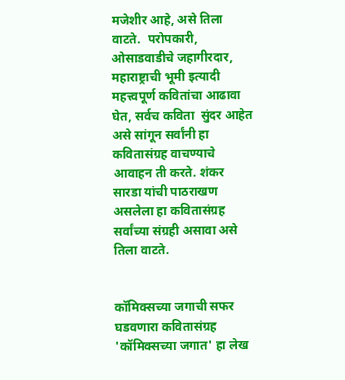मजेशीर आहे, असे तिला वाटते.  परोपकारी, ओसाडवाडीचे जहागीरदार, महाराष्ट्राची भूमी इत्यादी महत्त्वपूर्ण कवितांचा आढावा घेत, सर्वच कविता  सुंदर आहेत असे सांगून सर्वांनी हा कवितासंग्रह वाचण्याचे आवाहन ती करते. शंकर सारडा यांची पाठराखण असलेला हा कवितासंग्रह सर्वांच्या संग्रही असावा असे तिला वाटते.


कॉमिक्सच्या जगाची सफर घडवणारा कवितासंग्रह 'कॉमिक्सच्या जगात' हा लेख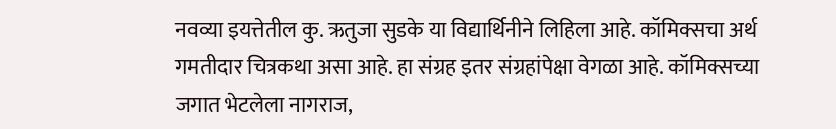नवव्या इयत्तेतील कु. ऋतुजा सुडके या विद्यार्थिनीने लिहिला आहे. कॉमिक्सचा अर्थ गमतीदार चित्रकथा असा आहे. हा संग्रह इतर संग्रहांपेक्षा वेगळा आहे. कॉमिक्सच्या जगात भेटलेला नागराज,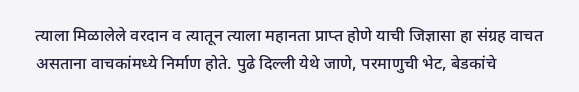त्याला मिळालेले वरदान व त्यातून त्याला महानता प्राप्त होणे याची जिज्ञासा हा संग्रह वाचत असताना वाचकांमध्ये निर्माण होते. पुढे दिल्ली येथे जाणे, परमाणुची भेट, बेडकांचे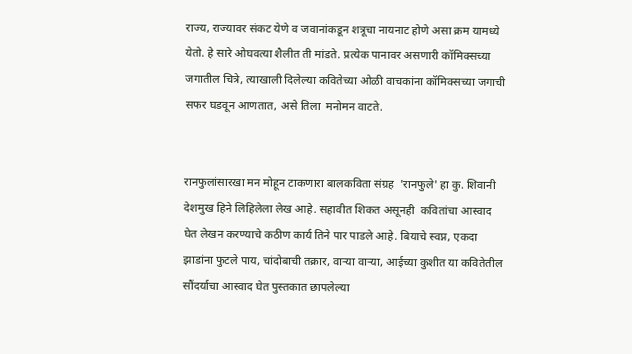राज्य, राज्यावर संकट येणे व जवानांकडून शत्रूचा नायनाट होणे असा क्रम यामध्ये येतो. हे सारे ओघवत्या शैलीत ती मांडते. प्रत्येक पानावर असणारी कॉमिक्सच्या जगातील चित्रे, त्याखाली दिलेल्या कवितेच्या ओळी वाचकांना कॉमिक्सच्या जगाची सफर घडवून आणतात, असे तिला  मनोमन वाटते.


रानफुलांसारखा मन मोहून टाकणारा बालकविता संग्रह  'रानफुले' हा कु. शिवानी देशमुख हिने लिहिलेला लेख आहे. सहावीत शिकत असूनही  कवितांचा आस्वाद घेत लेखन करण्याचे कठीण कार्य तिने पार पाडले आहे. बियाचे स्वप्न, एकदा झाडांना फुटले पाय, चांदोबाची तक्रार, वाऱ्या वाऱ्या, आईच्या कुशीत या कवितेतील सौंदर्याचा आस्वाद घेत पुस्तकात छापलेल्या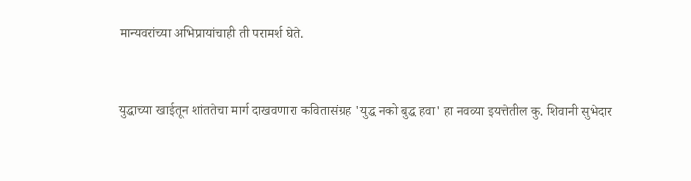मान्यवरांच्या अभिप्रायांचाही ती परामर्श घेते.


युद्धाच्या खाईतून शांततेचा मार्ग दाखवणारा कवितासंग्रह 'युद्ध नको बुद्ध हवा' हा नवव्या इयत्तेतील कु. शिवानी सुभेदार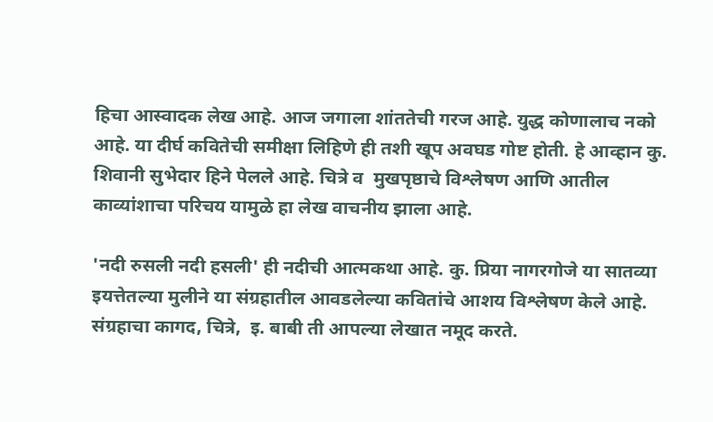हिचा आस्वादक लेख आहे. आज जगाला शांततेची गरज आहे. युद्ध कोणालाच नको आहे. या दीर्घ कवितेची समीक्षा लिहिणे ही तशी खूप अवघड गोष्ट होती. हे आव्हान कु. शिवानी सुभेदार हिने पेलले आहे. चित्रे व  मुखपृष्ठाचे विश्लेषण आणि आतील काव्यांशाचा परिचय यामुळे हा लेख वाचनीय झाला आहे.

'नदी रुसली नदी हसली' ही नदीची आत्मकथा आहे. कु. प्रिया नागरगोजे या सातव्या इयत्तेतल्या मुलीने या संग्रहातील आवडलेल्या कवितांचे आशय विश्लेषण केले आहे. संग्रहाचा कागद, चित्रे,  इ. बाबी ती आपल्या लेखात नमूद करते.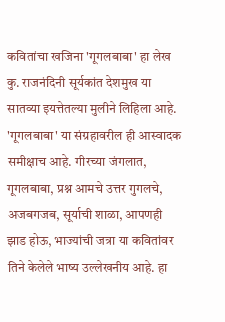कवितांचा खजिना 'गूगलबाबा' हा लेख कु. राजनंदिनी सूर्यकांत देशमुख या सातव्या इयत्तेतल्या मुलीने लिहिला आहे. 'गूगलबाबा' या संग्रहावरील ही आस्वादक समीक्षाच आहे. गीरच्या जंगलात, गूगलबाबा, प्रश्न आमचे उत्तर गुगलचे, अजबगजब, सूर्याची शाळा, आपणही झाड होऊ, भाज्यांची जत्रा या कवितांवर तिने केलेले भाष्य उल्लेखनीय आहे. हा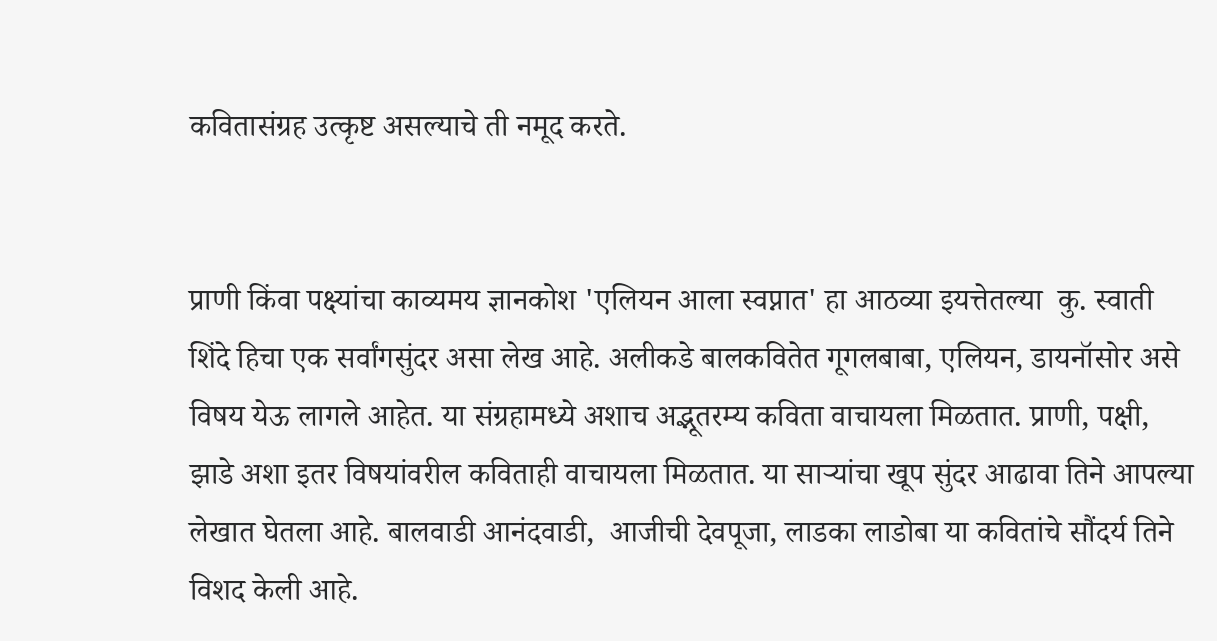कवितासंग्रह उत्कृष्ट असल्याचे ती नमूद करते.


प्राणी किंवा पक्ष्यांचा काव्यमय ज्ञानकोश 'एलियन आला स्वप्नात' हा आठव्या इयत्तेतल्या  कु. स्वाती शिंदे हिचा एक सर्वांगसुंदर असा लेख आहे. अलीकडे बालकवितेत गूगलबाबा, एलियन, डायनॉसोर असे विषय येऊ लागले आहेत. या संग्रहामध्ये अशाच अद्भूतरम्य कविता वाचायला मिळतात. प्राणी, पक्षी, झाडे अशा इतर विषयांवरील कविताही वाचायला मिळतात. या साऱ्यांचा खूप सुंदर आढावा तिने आपल्या लेखात घेतला आहे. बालवाडी आनंदवाडी,  आजीची देवपूजा, लाडका लाडोबा या कवितांचे सौंदर्य तिने विशद केली आहे.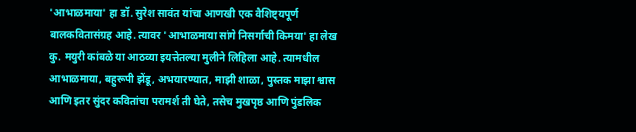'आभाळमाया' हा डॉ. सुरेश सावंत यांचा आणखी एक वैशिष्ट्यपूर्ण बालकवितासंग्रह आहे. त्यावर 'आभाळमाया सांगे निसर्गाची किमया' हा लेख कु. मयुरी कांबळे या आठव्या इयत्तेतल्या मुलीने लिहिला आहे. त्यामधील आभाळमाया, बहुरूपी झेंडू, अभयारण्यात, माझी शाळा, पुस्तक माझा श्वास आणि इतर सुंदर कवितांचा परामर्श ती घेते, तसेच मुखपृष्ठ आणि पुंडलिक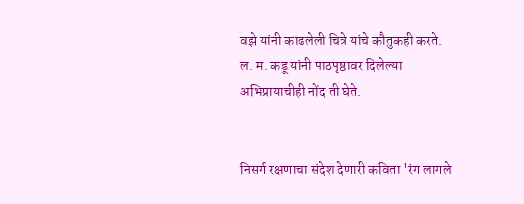वझे यांनी काढलेली चित्रे यांचे कौतुकही करते.  ल. म. कडू यांनी पाठपृष्ठावर दिलेल्या अभिप्रायाचीही नोंद ती घेते.


निसर्ग रक्षणाचा संदेश देणारी कविता 'रंग लागले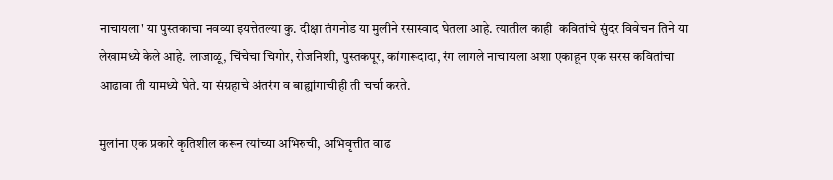नाचायला' या पुस्तकाचा नवव्या इयत्तेतल्या कु. दीक्षा तंगनोड या मुलीने रसास्वाद घेतला आहे. त्यातील काही  कवितांचे सुंदर विवेचन तिने या लेखामध्ये केले आहे. लाजाळू, चिंचेचा चिगोर, रोजनिशी, पुस्तकपूर, कांगारूदादा, रंग लागले नाचायला अशा एकाहून एक सरस कवितांचा आढावा ती यामध्ये घेते. या संग्रहाचे अंतरंग व बाह्यांगाचीही ती चर्चा करते.

मुलांना एक प्रकारे कृतिशील करून त्यांच्या अभिरुची, अभिवृत्तीत वाढ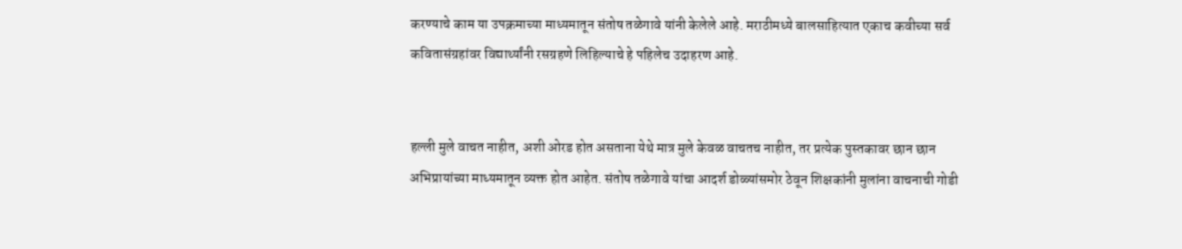करण्याचे काम या उपक्रमाच्या माध्यमातून संतोष तळेगावे यांनी केलेले आहे. मराठीमध्ये बालसाहित्यात एकाच कवीच्या सर्व कवितासंग्रहांवर विद्यार्थ्यांनी रसग्रहणे लिहिल्याचे हे पहिलेच उदाहरण आहे.


हल्ली मुले वाचत नाहीत, अशी ओरड होत असताना येथे मात्र मुले केवळ वाचतच नाहीत, तर प्रत्येक पुस्तकावर छान छान अभिप्रायांच्या माध्यमातून व्यक्त होत आहेत. संतोष तळेगावे यांचा आदर्श डोळ्यांसमोर ठेवून शिक्षकांनी मुलांना वाचनाची गोडी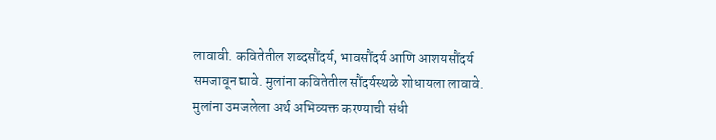लावावी. कवितेतील शब्दसौंदर्य, भावसौंदर्य आणि आशयसौंदर्य समजावून द्यावे. मुलांना कवितेतील सौंदर्यस्थळे शोधायला लावावे. मुलांना उमजलेला अर्थ अभिव्यक्त करण्याची संधी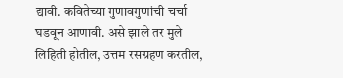द्यावी. कवितेच्या गुणावगुणांची चर्चा घडवून आणावी. असे झाले तर मुले लिहिती होतील, उत्तम रसग्रहण करतील,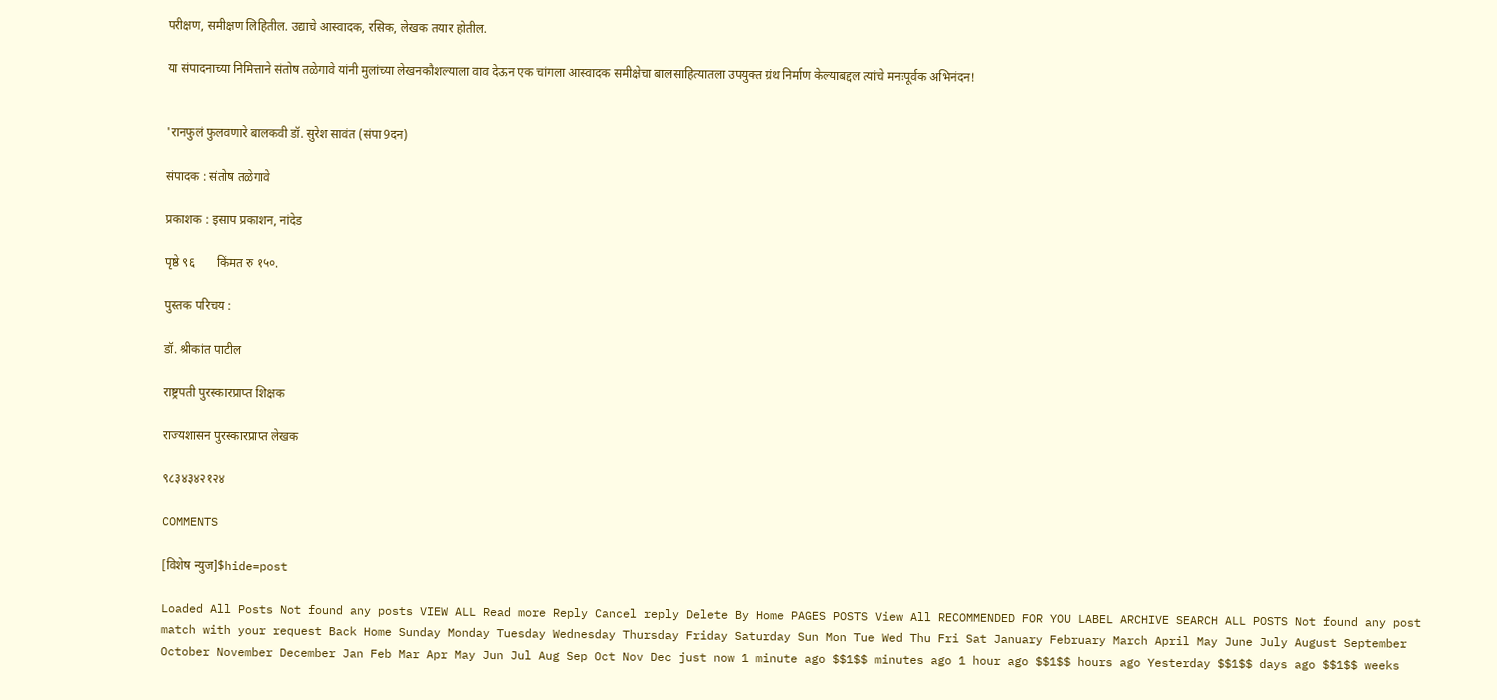परीक्षण, समीक्षण लिहितील. उद्याचे आस्वादक, रसिक, लेखक तयार होतील.

या संपादनाच्या निमित्ताने संतोष तळेगावे यांनी मुलांच्या लेखनकौशल्याला वाव देऊन एक चांगला आस्वादक समीक्षेचा बालसाहित्यातला उपयुक्त ग्रंथ निर्माण केल्याबद्दल त्यांचे मनःपूर्वक अभिनंदन!


'रानफुलं फुलवणारे बालकवी डॉ. सुरेश सावंत (संपा9दन)

संपादक : संतोष तळेगावे

प्रकाशक : इसाप प्रकाशन, नांदेड

पृष्ठे ९६       किंमत रु १५०.

पुस्तक परिचय :

डॉ. श्रीकांत पाटील

राष्ट्रपती पुरस्कारप्राप्त शिक्षक

राज्यशासन पुरस्कारप्राप्त लेखक

९८३४३४२१२४

COMMENTS

[विशेष न्युज]$hide=post

Loaded All Posts Not found any posts VIEW ALL Read more Reply Cancel reply Delete By Home PAGES POSTS View All RECOMMENDED FOR YOU LABEL ARCHIVE SEARCH ALL POSTS Not found any post match with your request Back Home Sunday Monday Tuesday Wednesday Thursday Friday Saturday Sun Mon Tue Wed Thu Fri Sat January February March April May June July August September October November December Jan Feb Mar Apr May Jun Jul Aug Sep Oct Nov Dec just now 1 minute ago $$1$$ minutes ago 1 hour ago $$1$$ hours ago Yesterday $$1$$ days ago $$1$$ weeks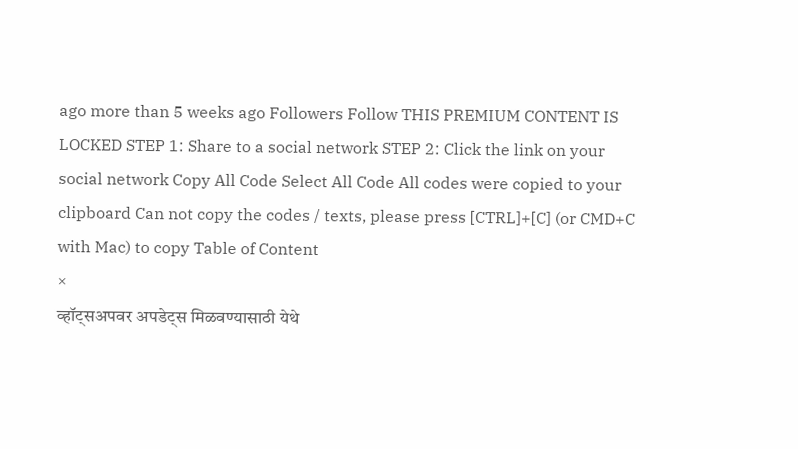ago more than 5 weeks ago Followers Follow THIS PREMIUM CONTENT IS LOCKED STEP 1: Share to a social network STEP 2: Click the link on your social network Copy All Code Select All Code All codes were copied to your clipboard Can not copy the codes / texts, please press [CTRL]+[C] (or CMD+C with Mac) to copy Table of Content
×
व्हॉट्सअपवर अपडेट्स मिळवण्यासाठी येथे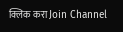क्लिक करा Join Channel